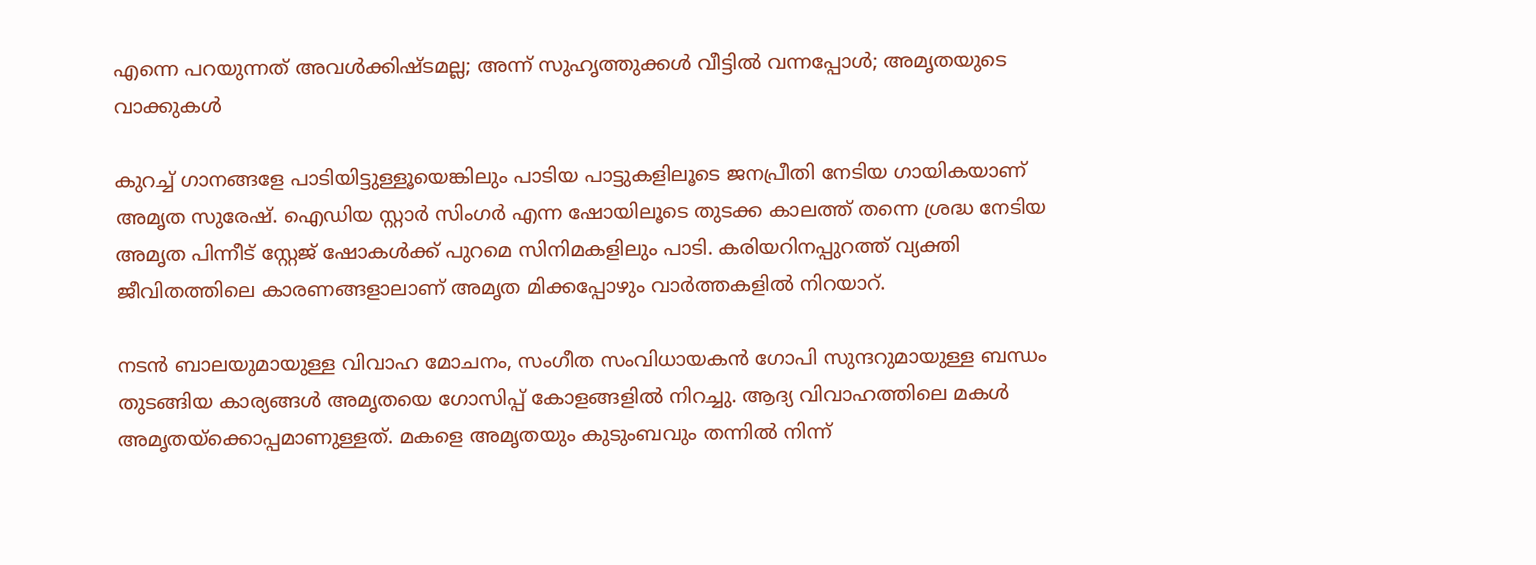എന്നെ പറയുന്നത് അവൾക്കിഷ്ടമല്ല; അന്ന് സുഹൃത്തുക്കൾ വീട്ടിൽ വന്നപ്പോൾ; അമൃതയുടെ വാക്കുകൾ

കുറച്ച് ഗാനങ്ങളേ പാടിയിട്ടുള്ളൂയെങ്കിലും പാടിയ പാട്ടുകളിലൂടെ ജനപ്രീതി നേടിയ ഗായികയാണ് അമൃത സുരേഷ്. ഐഡിയ സ്റ്റാർ സിംഗർ എന്ന ഷോയിലൂടെ തുടക്ക കാലത്ത് തന്നെ ശ്രദ്ധ നേടിയ അമൃത പിന്നീട് സ്റ്റേജ് ഷോകൾക്ക് പുറമെ സിനിമകളിലും പാടി. കരിയറിനപ്പുറത്ത് വ്യക്തി ജീവിതത്തിലെ കാരണങ്ങളാലാണ് അമൃത മിക്കപ്പോഴും വാർത്തകളിൽ നിറയാറ്.

നടൻ ബാലയുമായുള്ള വിവാഹ മോചനം, സംഗീത സംവിധായകൻ ഗോപി സുന്ദറുമായുള്ള ബന്ധം തുടങ്ങിയ കാര്യങ്ങൾ അമൃതയെ ഗോസിപ്പ് കോളങ്ങളിൽ നിറച്ചു. ആദ്യ വിവാഹത്തിലെ മകൾ അമൃതയ്ക്കൊപ്പമാണുള്ളത്. മകളെ അമൃതയും കുടുംബവും തന്നിൽ നിന്ന്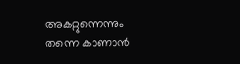അകറ്റുന്നെന്നും തന്നെ കാണാൻ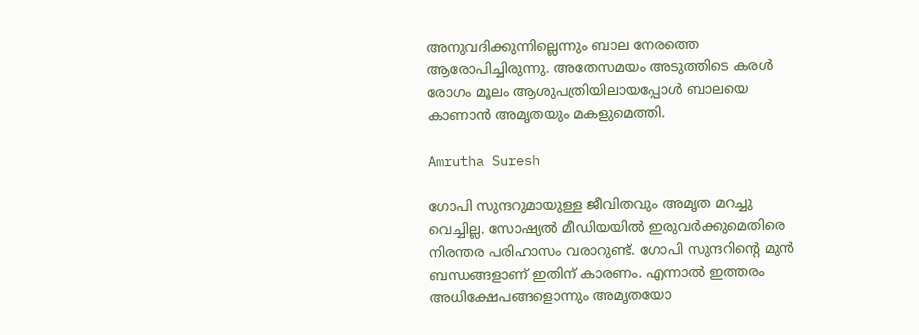അനുവദിക്കുന്നില്ലെന്നും ബാല നേരത്തെ ആരോപിച്ചിരുന്നു. അതേസമയം അടുത്തിടെ കരൾ രോഗം മൂലം ആശുപത്രിയിലായപ്പോൾ ബാലയെ കാണാൻ അമൃതയും മകളുമെത്തി.

Amrutha Suresh

ഗോപി സുന്ദറുമായുള്ള ജീവിതവും അമൃത മറച്ചു വെച്ചില്ല. സോഷ്യൽ മീഡിയയിൽ ഇരുവർക്കുമെതിരെ നിരന്തര പരിഹാസം വരാറുണ്ട്. ഗോപി സുന്ദറിന്റെ മുൻ ബന്ധങ്ങളാണ് ഇതിന് കാരണം. എന്നാൽ ഇത്തരം അധിക്ഷേപങ്ങളൊന്നും അമൃതയോ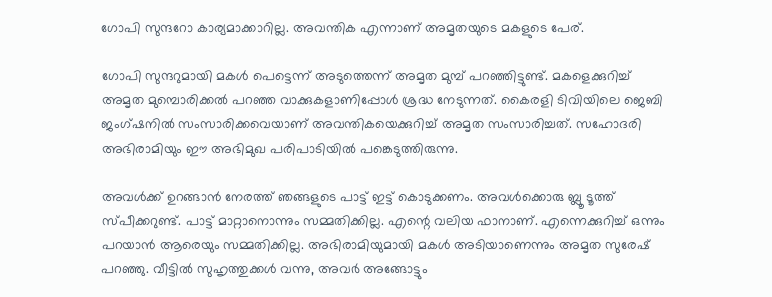ഗോപി സുന്ദറോ കാര്യമാക്കാറില്ല. അവന്തിക എന്നാണ് അമൃതയുടെ മകളുടെ പേര്.

ഗോപി സുന്ദറുമായി മകൾ പെട്ടെന്ന് അടുത്തെന്ന് അമൃത മുമ്പ് പറഞ്ഞിട്ടുണ്ട്. മകളെക്കുറിച്ച് അമൃത മുമ്പൊരിക്കൽ പറഞ്ഞ വാക്കുകളാണിപ്പോൾ ശ്രദ്ധ നേടുന്നത്. കൈരളി ടിവിയിലെ ജെബി ജംഗ്ഷനിൽ സംസാരിക്കവെയാണ് അവന്തികയെക്കുറിച്ച് അമൃത സംസാരിച്ചത്. സഹോദരി അഭിരാമിയും ഈ അഭിമുഖ പരിപാടിയിൽ പങ്കെടുത്തിരുന്നു.

അവൾക്ക് ഉറങ്ങാൻ നേരത്ത് ഞങ്ങളുടെ പാട്ട് ഇട്ട് കൊടുക്കണം. അവൾക്കൊരു ബ്ലൂ ടൂത്ത് സ്പീക്കറുണ്ട്. പാട്ട് മാറ്റാനൊന്നും സമ്മതിക്കില്ല. എന്റെ വലിയ ഫാനാണ്. എന്നെക്കുറിച്ച് ഒന്നും പറയാൻ ആരെയും സമ്മതിക്കില്ല. അഭിരാമിയുമായി മകൾ അടിയാണെന്നും അമൃത സുരേഷ് പറഞ്ഞു. വീട്ടിൽ സുഹൃത്തുക്കൾ വന്നു, അവർ അങ്ങോട്ടും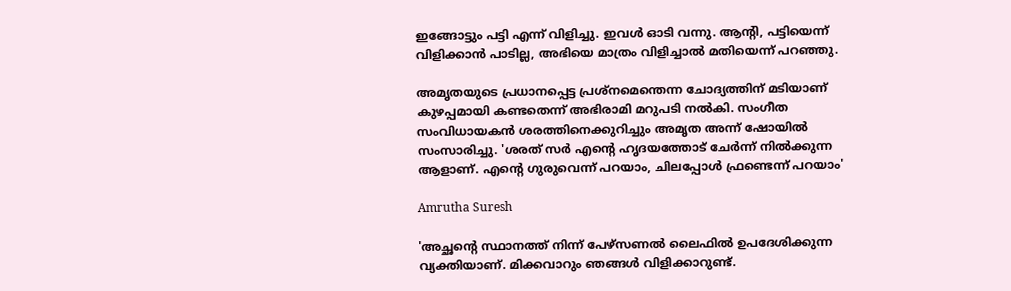ഇങ്ങോട്ടും പട്ടി എന്ന് വിളിച്ചു. ഇവൾ ഓടി വന്നു. ആന്റി, പട്ടിയെന്ന് വിളിക്കാൻ പാടില്ല, അഭിയെ മാത്രം വിളിച്ചാൽ മതിയെന്ന് പറഞ്ഞു.

അമൃതയുടെ പ്രധാനപ്പെട്ട പ്രശ്നമെന്തെന്ന ചോദ്യത്തിന് മടിയാണ് കുഴപ്പമായി കണ്ടതെന്ന് അഭിരാമി മറുപടി നൽകി. സംഗീത സംവിധായകൻ ശരത്തിനെക്കുറിച്ചും അമൃത അന്ന് ഷോയിൽ സംസാരിച്ചു. 'ശരത് സർ എന്റെ ഹൃദയത്തോട് ചേർന്ന് നിൽക്കുന്ന ആളാണ്. എന്റെ ഗുരുവെന്ന് പറയാം, ചിലപ്പോൾ ഫ്രണ്ടെന്ന് പറയാം'

Amrutha Suresh

'അച്ഛന്റെ സ്ഥാനത്ത് നിന്ന് പേഴ്സണൽ ലൈഫിൽ ഉപദേശിക്കുന്ന വ്യക്തിയാണ്. മിക്കവാറും ഞങ്ങൾ വിളിക്കാറുണ്ട്.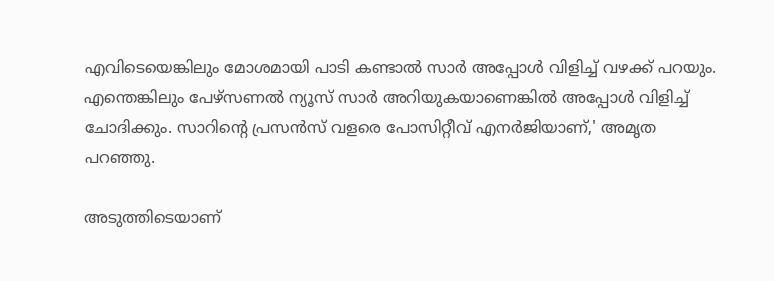എവിടെയെങ്കിലും മോശമായി പാടി കണ്ടാൽ സാർ അപ്പോൾ വിളിച്ച് വഴക്ക് പറയും. എന്തെങ്കിലും പേഴ്സണൽ ന്യൂസ് സാർ അറിയുകയാണെങ്കിൽ അപ്പോൾ വിളിച്ച് ചോദിക്കും. സാറിന്റെ പ്രസൻസ് വളരെ പോസിറ്റീവ് എനർജിയാണ്,' അമൃത പറഞ്ഞു.

അടുത്തിടെയാണ്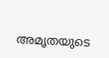അമൃതയുടെ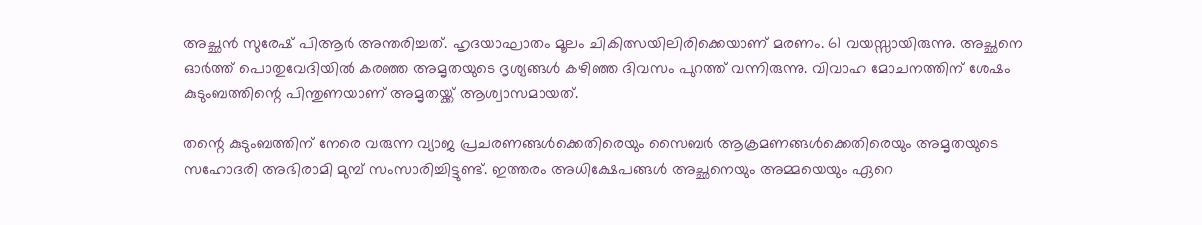അച്ഛൻ സുരേഷ് പിആർ അന്തരിച്ചത്. ഹൃദയാഘാതം മൂലം ചികിത്സയിലിരിക്കെയാണ് മരണം. 61 വയസ്സായിരുന്നു. അച്ഛനെ ഓർത്ത് പൊതുവേദിയിൽ കരഞ്ഞ അമൃതയുടെ ദൃശ്യങ്ങൾ കഴിഞ്ഞ ദിവസം പുറത്ത് വന്നിരുന്നു. വിവാഹ മോചനത്തിന് ശേഷം കുടുംബത്തിന്റെ പിന്തുണയാണ് അമൃതയ്ക്ക് ആശ്വാസമായത്.

തന്റെ കുടുംബത്തിന് നേരെ വരുന്ന വ്യാജ പ്രചരണങ്ങൾക്കെതിരെയും സൈബർ ആക്രമണങ്ങൾക്കെതിരെയും അമൃതയുടെ സഹോദരി അഭിരാമി മുമ്പ് സംസാരിച്ചിട്ടുണ്ട്. ഇത്തരം അധിക്ഷേപങ്ങൾ അച്ഛനെയും അമ്മയെയും ഏറെ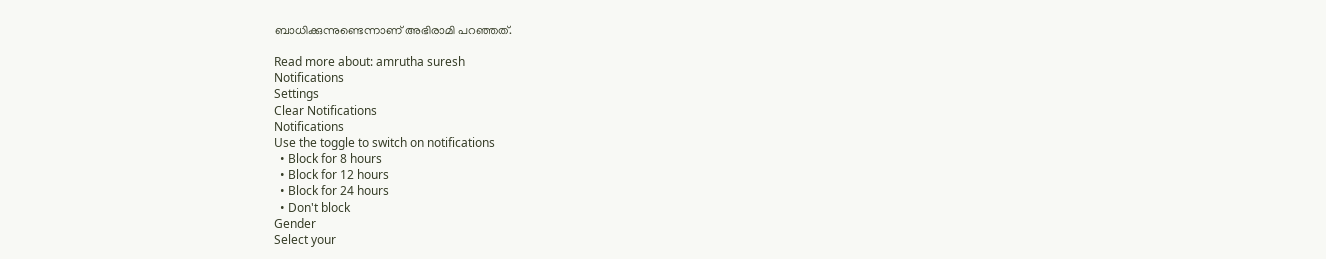ബാധിക്കുന്നുണ്ടെന്നാണ് അഭിരാമി പറഞ്ഞത്.

Read more about: amrutha suresh
Notifications
Settings
Clear Notifications
Notifications
Use the toggle to switch on notifications
  • Block for 8 hours
  • Block for 12 hours
  • Block for 24 hours
  • Don't block
Gender
Select your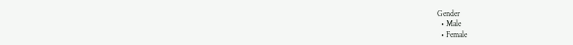Gender
  • Male
  • Female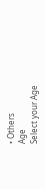• Others
Age
Select your Age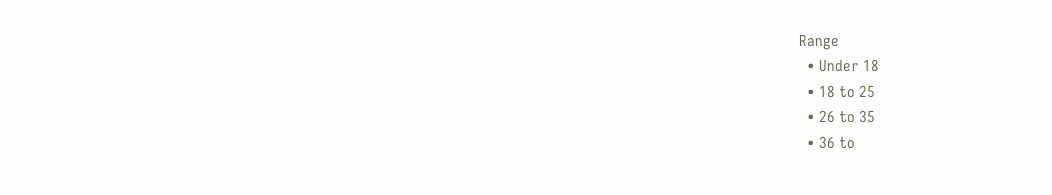Range
  • Under 18
  • 18 to 25
  • 26 to 35
  • 36 to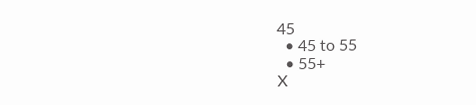45
  • 45 to 55
  • 55+
X